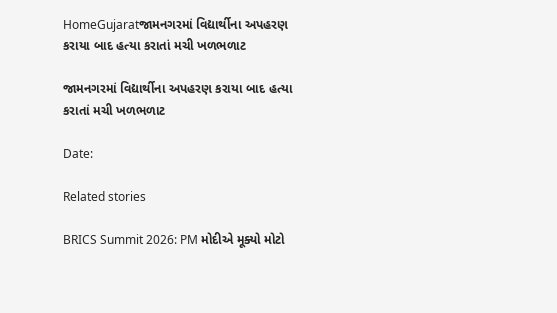HomeGujaratજામનગરમાં વિદ્યાર્થીના અપહરણ કરાયા બાદ હત્યા કરાતાં મચી ખળભળાટ

જામનગરમાં વિદ્યાર્થીના અપહરણ કરાયા બાદ હત્યા કરાતાં મચી ખળભળાટ

Date:

Related stories

BRICS Summit 2026: PM મોદીએ મૂક્યો મોટો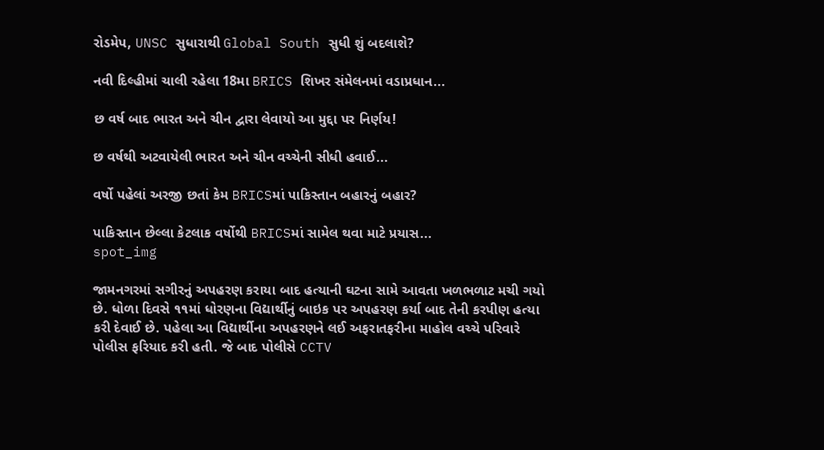રોડમેપ, UNSC સુધારાથી Global South સુધી શું બદલાશે?

નવી દિલ્હીમાં ચાલી રહેલા 18મા BRICS શિખર સંમેલનમાં વડાપ્રધાન...

છ વર્ષ બાદ ભારત અને ચીન દ્વારા લેવાયો આ મુદ્દા પર નિર્ણય!

છ વર્ષથી અટવાયેલી ભારત અને ચીન વચ્ચેની સીધી હવાઈ...

વર્ષો પહેલાં અરજી છતાં કેમ BRICSમાં પાકિસ્તાન બહારનું બહાર?

પાકિસ્તાન છેલ્લા કેટલાક વર્ષોથી BRICSમાં સામેલ થવા માટે પ્રયાસ...
spot_img

જામનગરમાં સગીરનું અપહરણ કરાયા બાદ હત્યાની ઘટના સામે આવતા ખળભળાટ મચી ગયો છે. ધોળા દિવસે ૧૧માં ધોરણના વિદ્યાર્થીનું બાઇક પર અપહરણ કર્યા બાદ તેની કરપીણ હત્યા કરી દેવાઈ છે. પહેલા આ વિદ્યાર્થીના અપહરણને લઈ અફરાતફરીના માહોલ વચ્ચે પરિવારે પોલીસ ફરિયાદ કરી હતી. જે બાદ પોલીસે CCTV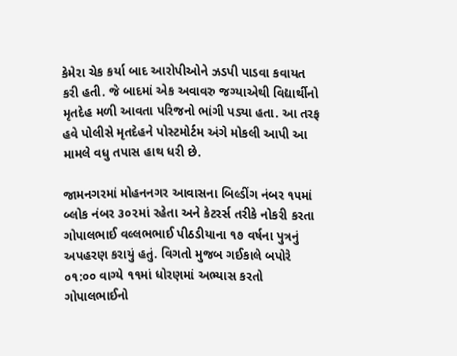કેમેરા ચેક કર્યા બાદ આરોપીઓને ઝડપી પાડવા કવાયત કરી હતી. જે બાદમાં એક અવાવરુ જગ્યાએથી વિદ્યાર્થીનો મૃતદેહ મળી આવતા પરિજનો ભાંગી પડ્યા હતા. આ તરફ હવે પોલીસે મૃતદેહને પોસ્ટમોર્ટમ અંગે મોકલી આપી આ મામલે વધુ તપાસ હાથ ધરી છે.

જામનગરમાં મોહનનગર આવાસના બિલ્ડીંગ નંબર ૧૫માં બ્લોક નંબર ૩૦૨માં રહેતા અને કેટરર્સ તરીકે નોકરી કરતા ગોપાલભાઈ વલ્લભભાઈ પીઠડીયાના ૧૭ વર્ષના પુત્રનું અપહરણ કરાયું હતું. વિગતો મુજબ ગઈકાલે બપોરે ૦૧:૦૦ વાગ્યે ૧૧માં ધોરણમાં અભ્યાસ કરતો ગોપાલભાઈનો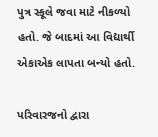પુત્ર સ્કૂલે જવા માટે નીકળ્યો હતો. જે બાદમાં આ વિદ્યાર્થી એકાએક લાપતા બન્યો હતો.

પરિવારજનો દ્વારા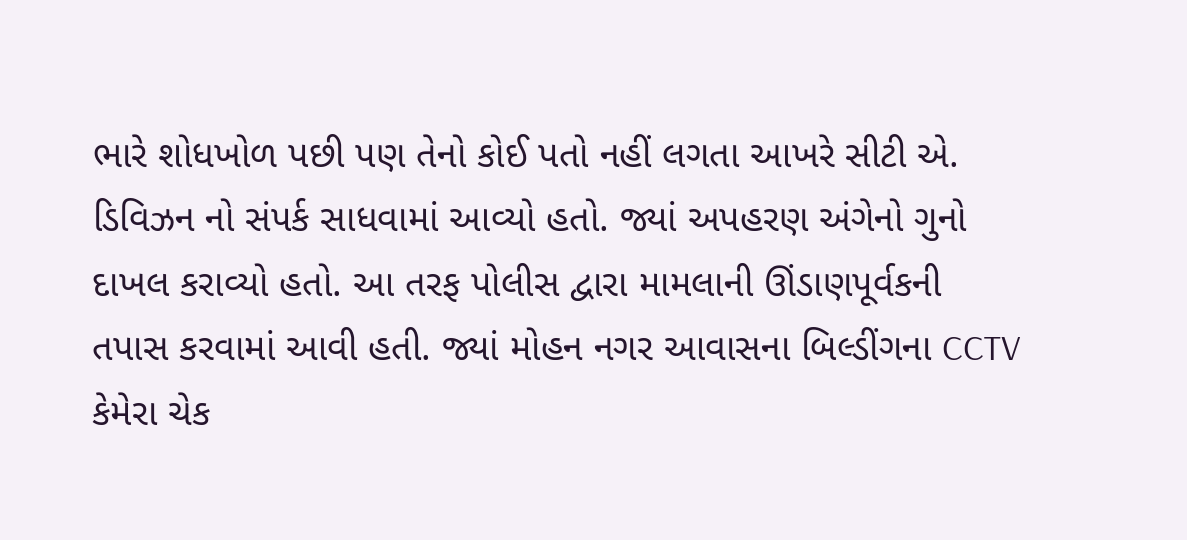ભારે શોધખોળ પછી પણ તેનો કોઈ પતો નહીં લગતા આખરે સીટી એ. ડિવિઝન નો સંપર્ક સાધવામાં આવ્યો હતો. જ્યાં અપહરણ અંગેનો ગુનો દાખલ કરાવ્યો હતો. આ તરફ પોલીસ દ્વારા મામલાની ઊંડાણપૂર્વકની તપાસ કરવામાં આવી હતી. જ્યાં મોહન નગર આવાસના બિલ્ડીંગના CCTV કેમેરા ચેક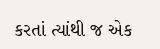કરતાં ત્યાંથી જ એક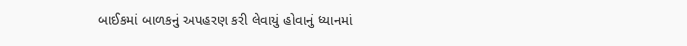બાઈકમાં બાળકનું અપહરણ કરી લેવાયું હોવાનું ધ્યાનમાં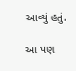આવ્યું હતું.

આ પણ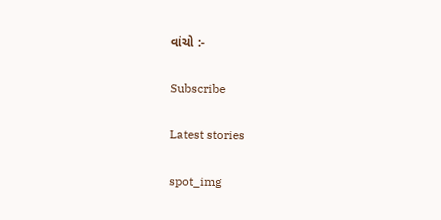વાંચો :-

Subscribe

Latest stories

spot_img